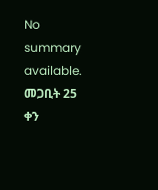No summary available.
መጋቢት 25 ቀን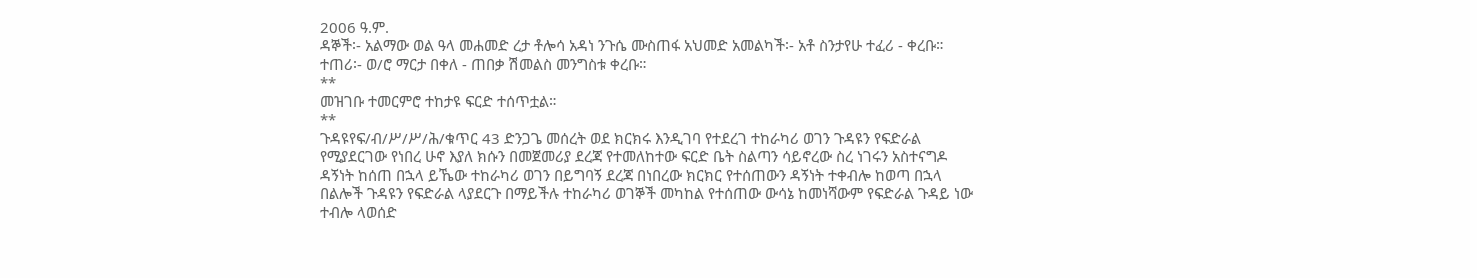2006 ዓ.ም.
ዳኞች፡- አልማው ወል ዓላ መሐመድ ረታ ቶሎሳ አዳነ ንጉሴ ሙስጠፋ አህመድ አመልካች፡- አቶ ስንታየሁ ተፈሪ - ቀረቡ።
ተጠሪ፡- ወ/ሮ ማርታ በቀለ - ጠበቃ ሽመልስ መንግስቱ ቀረቡ።
**
መዝገቡ ተመርምሮ ተከታዩ ፍርድ ተሰጥቷል።
**
ጉዳዩየፍ/ብ/ሥ/ሥ/ሕ/ቁጥር 43 ድንጋጌ መሰረት ወደ ክርክሩ እንዲገባ የተደረገ ተከራካሪ ወገን ጉዳዩን የፍድራል የሚያደርገው የነበረ ሁኖ እያለ ክሱን በመጀመሪያ ደረጃ የተመለከተው ፍርድ ቤት ስልጣን ሳይኖረው ስረ ነገሩን አስተናግዶ ዳኝነት ከሰጠ በኋላ ይኼው ተከራካሪ ወገን በይግባኝ ደረጃ በነበረው ክርክር የተሰጠውን ዳኝነት ተቀብሎ ከወጣ በኋላ በልሎች ጉዳዩን የፍድራል ላያደርጉ በማይችሉ ተከራካሪ ወገኞች መካከል የተሰጠው ውሳኔ ከመነሻውም የፍድራል ጉዳይ ነው ተብሎ ላወሰድ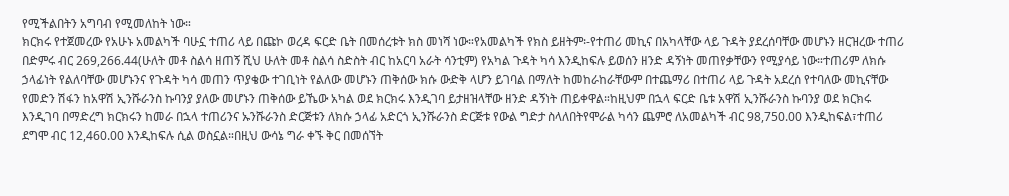የሚችልበትን አግባብ የሚመለከት ነው።
ክርክሩ የተጀመረው የአሁኑ አመልካች ባሁኗ ተጠሪ ላይ በጩኮ ወረዳ ፍርድ ቤት በመሰረቱት ክስ መነሻ ነው።የአመልካች የክስ ይዘትም፡-የተጠሪ መኪና በአካላቸው ላይ ጉዳት ያደረሰባቸው መሆኑን ዘርዝረው ተጠሪ በድምሩ ብር 269,266.44(ሁለት መቶ ስልሳ ዘጠኝ ሺህ ሁለት መቶ ስልሳ ስድስት ብር ከአርባ አራት ሳንቲም) የአካል ጉዳት ካሳ እንዲከፍሉ ይወሰን ዘንድ ዳኝነት መጠየቃቸውን የሚያሳይ ነው።ተጠሪም ለክሱ ኃላፊነት የልለባቸው መሆኑንና የጉዳት ካሳ መጠን ጥያቄው ተገቢነት የልለው መሆኑን ጠቅሰው ክሱ ውድቅ ላሆን ይገባል በማለት ከመከራከራቸውም በተጨማሪ በተጠሪ ላይ ጉዳት አደረሰ የተባለው መኪናቸው የመድን ሽፋን ከአዋሽ ኢንሹራንስ ኩባንያ ያለው መሆኑን ጠቅሰው ይኼው አካል ወደ ክርክሩ እንዲገባ ይታዘዝላቸው ዘንድ ዳኝነት ጠይቀዋል።ከዚህም በኋላ ፍርድ ቤቱ አዋሽ ኢንሹራንስ ኩባንያ ወደ ክርክሩ እንዲገባ በማድረግ ክርክሩን ከመራ በኋላ ተጠሪንና ኡንሹራንስ ድርጅቱን ለክሱ ኃላፊ አድርጎ ኢንሹራንስ ድርጅቱ የውል ግድታ ስላለበትየሞራል ካሳን ጨምሮ ለአመልካች ብር 98,750.00 እንዲከፍል፣ተጠሪ ደግሞ ብር 12,460.00 እንዲከፍሉ ሲል ወስኗል።በዚህ ውሳኔ ግራ ቀኙ ቅር በመሰኘት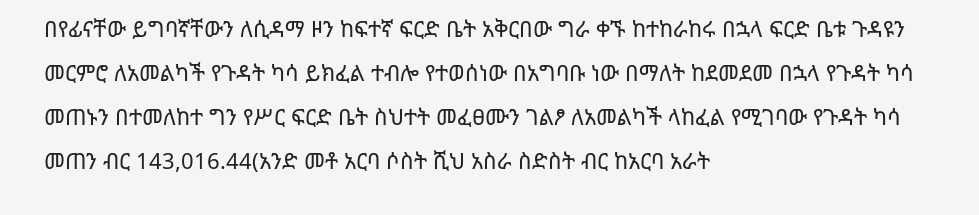በየፊናቸው ይግባኛቸውን ለሲዳማ ዞን ከፍተኛ ፍርድ ቤት አቅርበው ግራ ቀኙ ከተከራከሩ በኋላ ፍርድ ቤቱ ጉዳዩን መርምሮ ለአመልካች የጉዳት ካሳ ይክፈል ተብሎ የተወሰነው በአግባቡ ነው በማለት ከደመደመ በኋላ የጉዳት ካሳ መጠኑን በተመለከተ ግን የሥር ፍርድ ቤት ስህተት መፈፀሙን ገልፆ ለአመልካች ላከፈል የሚገባው የጉዳት ካሳ መጠን ብር 143,016.44(አንድ መቶ አርባ ሶስት ሺህ አስራ ስድስት ብር ከአርባ አራት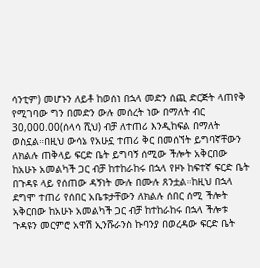ሳንቲም) መሆኑን ለይቶ ከወሰነ በኋላ መድን ሰጪ ድርጅት ላጠየቅ የሚገባው ግን በመድን ውሉ መሰረት ነው በማለት ብር 30,000.00(ሰላሳ ሺህ) ብቻ ለተጠሪ እንዲከፍል በማለት ወስኗል።በዚህ ውሳኔ የአሁኗ ተጠሪ ቅር በመሰኘት ይግባኛቸውን ለክልሉ ጠቅላይ ፍርድ ቤት ይግባኝ ሰሚው ችሎት አቅርበው ከአሁኑ አመልካች ጋር ብቻ ከተከራከሩ በኋላ የዞኑ ከፍተኛ ፍርድ ቤት በጉዳዩ ላይ የሰጠው ዳኝነት ሙሉ በሙሉ ጸንቷል።ከዚህ በኋላ ደግሞ ተጠሪ የሰበር አቤቱታቸውን ለክልሉ ሰበር ሰሚ ችሎት አቅርበው ከአሁኑ አመልካች ጋር ብቻ ከተከራከሩ በኋላ ችሎቱ ጉዳዩን መርምሮ አዋሽ ኢንሹራንስ ኩባንያ በወረዳው ፍርድ ቤት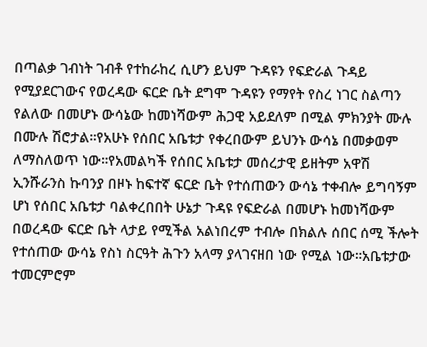በጣልቃ ገብነት ገብቶ የተከራከረ ሲሆን ይህም ጉዳዩን የፍድራል ጉዳይ የሚያደርገውና የወረዳው ፍርድ ቤት ደግሞ ጉዳዩን የማየት የስረ ነገር ስልጣን የልለው በመሆኑ ውሳኔው ከመነሻውም ሕጋዊ አይደለም በሚል ምክንያት ሙሉ በሙሉ ሽሮታል።የአሁኑ የሰበር አቤቱታ የቀረበውም ይህንኑ ውሳኔ በመቃወም ለማስለወጥ ነው።የአመልካች የሰበር አቤቱታ መሰረታዊ ይዘትም አዋሽ ኢንሹራንስ ኩባንያ በዞኑ ከፍተኛ ፍርድ ቤት የተሰጠውን ውሳኔ ተቀብሎ ይግባኝም ሆነ የሰበር አቤቱታ ባልቀረበበት ሁኔታ ጉዳዩ የፍድራል በመሆኑ ከመነሻውም በወረዳው ፍርድ ቤት ላታይ የሚችል አልነበረም ተብሎ በክልሉ ሰበር ሰሚ ችሎት የተሰጠው ውሳኔ የስነ ስርዓት ሕጉን አላማ ያላገናዘበ ነው የሚል ነው።አቤቱታው ተመርምሮም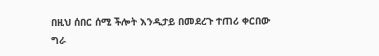በዚህ ሰበር ሰሚ ችሎት እንዲታይ በመደረጉ ተጠሪ ቀርበው ግራ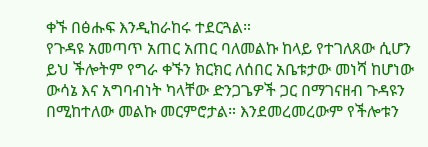ቀኙ በፅሑፍ እንዲከራከሩ ተደርጓል።
የጉዳዩ አመጣጥ አጠር አጠር ባለመልኩ ከላይ የተገለጸው ሲሆን ይህ ችሎትም የግራ ቀኙን ክርክር ለሰበር አቤቱታው መነሻ ከሆነው ውሳኔ እና አግባብነት ካላቸው ድንጋጌዎች ጋር በማገናዘብ ጉዳዩን በሚከተለው መልኩ መርምሮታል። እንደመረመረውም የችሎቱን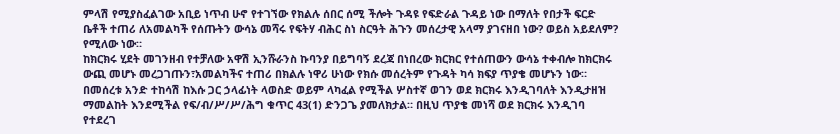ምላሽ የሚያስፈልገው አቢይ ነጥብ ሁኖ የተገኘው የክልሉ ሰበር ሰሚ ችሎት ጉዳዩ የፍድራል ጉዳይ ነው በማለት የበታች ፍርድ ቤቶች ተጠሪ ለአመልካች የሰጡትን ውሳኔ መሻሩ የፍትሃ ብሕር ስነ ስርዓት ሕጉን መሰረታዊ አላማ ያገናዘበ ነው? ወይስ አይደለም? የሚለው ነው።
ከክርክሩ ሂደት መገንዘብ የተቻለው አዋሽ ኢንሹራንስ ኩባንያ በይግባኝ ደረጃ በነበረው ክርክር የተሰጠውን ውሳኔ ተቀብሎ ከክርክሩ ውጪ መሆኑ መረጋገጡን፣አመልካችና ተጠሪ በክልሉ ነዋሪ ሁነው የክሱ መሰረትም የጉዳት ካሳ ክፍያ ጥያቄ መሆኑን ነው።
በመሰረቱ አንድ ተከሳሽ ከእሱ ጋር ኃላፊነት ላወስድ ወይም ላካፈል የሚችል ሦስተኛ ወገን ወደ ክርክሩ እንዲገባለት እንዲታዘዝ ማመልከት እንደሚችል የፍ/ብ/ሥ/ሥ/ሕግ ቁጥር 43(1) ድንጋጌ ያመለክታል። በዚህ ጥያቄ መነሻ ወደ ክርክሩ እንዲገባ የተደረገ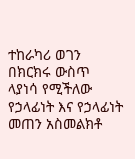ተከራካሪ ወገን በክርክሩ ውስጥ ላያነሳ የሚችለው የኃላፊነት እና የኃላፊነት መጠን አስመልክቶ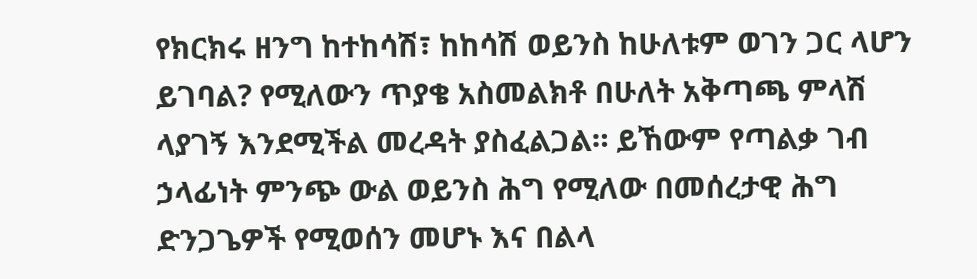የክርክሩ ዘንግ ከተከሳሽ፣ ከከሳሽ ወይንስ ከሁለቱም ወገን ጋር ላሆን ይገባል? የሚለውን ጥያቄ አስመልክቶ በሁለት አቅጣጫ ምላሽ ላያገኝ እንደሚችል መረዳት ያስፈልጋል። ይኸውም የጣልቃ ገብ ኃላፊነት ምንጭ ውል ወይንስ ሕግ የሚለው በመሰረታዊ ሕግ ድንጋጌዎች የሚወሰን መሆኑ እና በልላ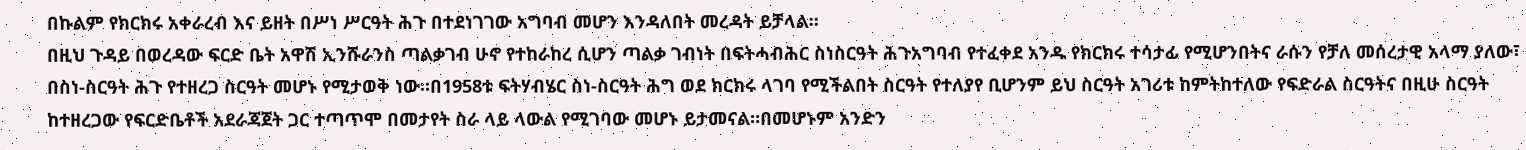በኩልም የክርክሩ አቀራረብ እና ይዘት በሥነ ሥርዓት ሕጉ በተደነገገው አግባብ መሆን እንዳለበት መረዳት ይቻላል።
በዚህ ጉዳይ በወረዳው ፍርድ ቤት አዋሽ ኢንሹራንስ ጣልቃገብ ሁኖ የተከራከረ ሲሆን ጣልቃ ገብነት በፍትሓብሕር ስነስርዓት ሕጉአግባብ የተፈቀደ አንዱ የክርክሩ ተሳታፊ የሚሆንበትና ራሱን የቻለ መሰረታዊ አላማ ያለው፣ በስነ-ስርዓት ሕጉ የተዘረጋ ስርዓት መሆኑ የሚታወቅ ነው።በ1958ቱ ፍትሃብሄር ስነ-ስርዓት ሕግ ወደ ክርክሩ ላገባ የሚችልበት ስርዓት የተለያየ ቢሆንም ይህ ስርዓት አገሪቱ ከምትከተለው የፍድራል ስርዓትና በዚሁ ስርዓት ከተዘረጋው የፍርድቤቶች አደራጃጀት ጋር ተጣጥሞ በመታየት ስራ ላይ ላውል የሚገባው መሆኑ ይታመናል።በመሆኑም አንድን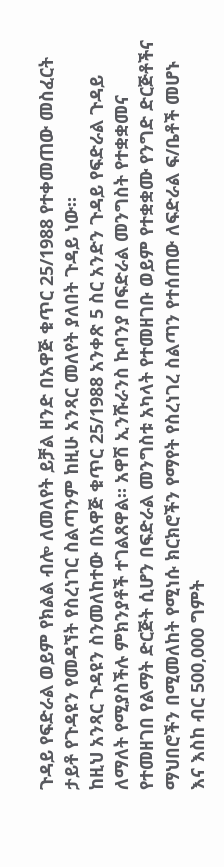ጉዳይ የፍድራል ወይም የክልል ብሎ ለመለየት ይቻል ዘንድ በአዋጅ ቁጥር 25/1988 የተቀመጠው መስፈርት ታይቶ የጉዳዩን የመዳኘት የስረነገር ስልጣንም ከዚሁ አንጻር መለየት ያለበት ጉዳይ ነው።
ከዚህ አንጻር ጉዳዩን ስንመለከተው በአዋጅ ቁጥር 25/1988 አንቀጽ 5 ስር አንድን ጉዳይ የፍድራል ጉዳይ ለማለት የሚያስችሉ ምክንያቶች ተገልጸዋል። አዋሽ ኢንሹራንስ ኩባንያ በፍድራል መንግስት የተቋቋመና የተመዘገበ የልማት ድርጅት ሲሆን በፍድራል መንግስቱ አካላት የተመዘገቡ ወይም የተቋቋሙ የንግድ ድርጅቶችና ማህበሮችን በሚመለከት የሚነሱ ክርክሮችን የማየት የስረነገረ ስልጣን የተሰጠው ለፍድራል ፍ/ቤቶች መሆኑ እና እስከ ብር 500,000 ግምት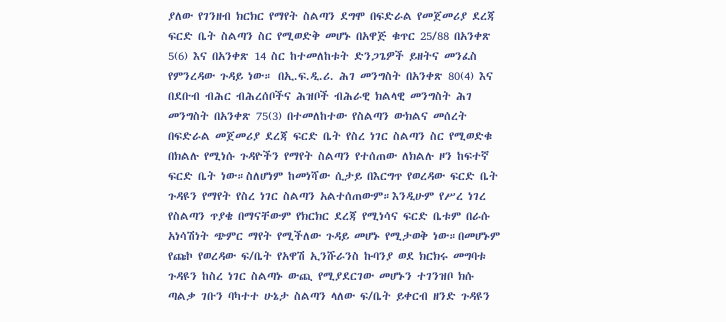ያለው የገንዘብ ክርክር የማየት ስልጣን ደግሞ በፍድራል የመጀመሪያ ደረጃ ፍርድ ቤት ስልጣን ስር የሚወድቅ መሆኑ በአዋጅ ቁጥር 25/88 በአንቀጽ 5(6) እና በአንቀጽ 14 ስር ከተመለከቱት ድንጋጌዎች ይዘትና መንፈስ የምንረዳው ጉዳይ ነው። በኢ.ፍ.ዲ.ሪ. ሕገ መንግስት በአንቀጽ 80(4) እና በደቡብ ብሕር ብሕረሰቦችና ሕዝቦች ብሕራዊ ክልላዊ መንግስት ሕገ መንግስት በአንቀጽ 75(3) በተመለከተው የስልጣን ውክልና መሰረት በፍድራል መጀመሪያ ደረጃ ፍርድ ቤት የስረ ነገር ስልጣን ስር የሚወድቁ በክልሉ የሚነሱ ጉዳዮችን የማየት ስልጣን የተሰጠው ለክልሉ ዞን ከፍተኛ ፍርድ ቤት ነው።ስለሆነም ከመነሻው ሲታይ በእርግጥ የወረዳው ፍርድ ቤት ጉዳዩን የማየት የስረ ነገር ስልጣን አልተሰጠውም።እንዲሁም የሥረ ነገረ የስልጣን ጥያቄ በማናቸውም የክርክር ደረጃ የሚነሳና ፍርድ ቤቱም በራሱ አነሳሽነት ጭምር ማየት የሚችለው ጉዳይ መሆኑ የሚታወቅ ነው።በመሆኑም የጩኮ የወረዳው ፍ/ቤት የአዋሽ ኢንሹራንስ ኩባንያ ወደ ክርክሩ መግባቱ ጉዳዩን ከስረ ነገር ስልጣኑ ውጪ የሚያደርገው መሆኑን ተገንዝቦ ክሱ ጣልቃ ገቡን ባካተተ ሁኔታ ስልጣን ላለው ፍ/ቤት ይቀርብ ዘንድ ጉዳዩን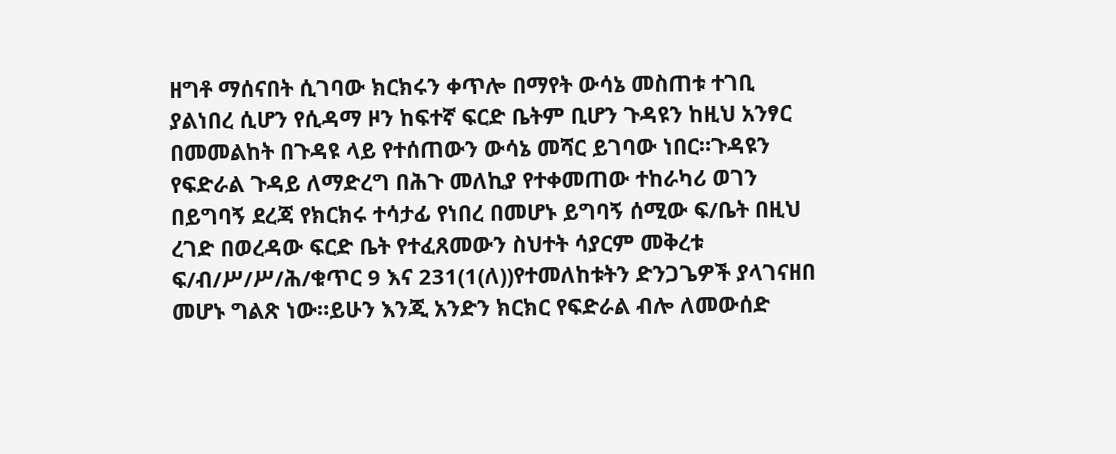ዘግቶ ማሰናበት ሲገባው ክርክሩን ቀጥሎ በማየት ውሳኔ መስጠቱ ተገቢ ያልነበረ ሲሆን የሲዳማ ዞን ከፍተኛ ፍርድ ቤትም ቢሆን ጉዳዩን ከዚህ አንፃር በመመልከት በጉዳዩ ላይ የተሰጠውን ውሳኔ መሻር ይገባው ነበር።ጉዳዩን የፍድራል ጉዳይ ለማድረግ በሕጉ መለኪያ የተቀመጠው ተከራካሪ ወገን በይግባኝ ደረጃ የክርክሩ ተሳታፊ የነበረ በመሆኑ ይግባኝ ሰሚው ፍ/ቤት በዚህ ረገድ በወረዳው ፍርድ ቤት የተፈጸመውን ስህተት ሳያርም መቅረቱ ፍ/ብ/ሥ/ሥ/ሕ/ቁጥር 9 እና 231(1(ለ))የተመለከቱትን ድንጋጌዎች ያላገናዘበ መሆኑ ግልጽ ነው።ይሁን እንጂ አንድን ክርክር የፍድራል ብሎ ለመውሰድ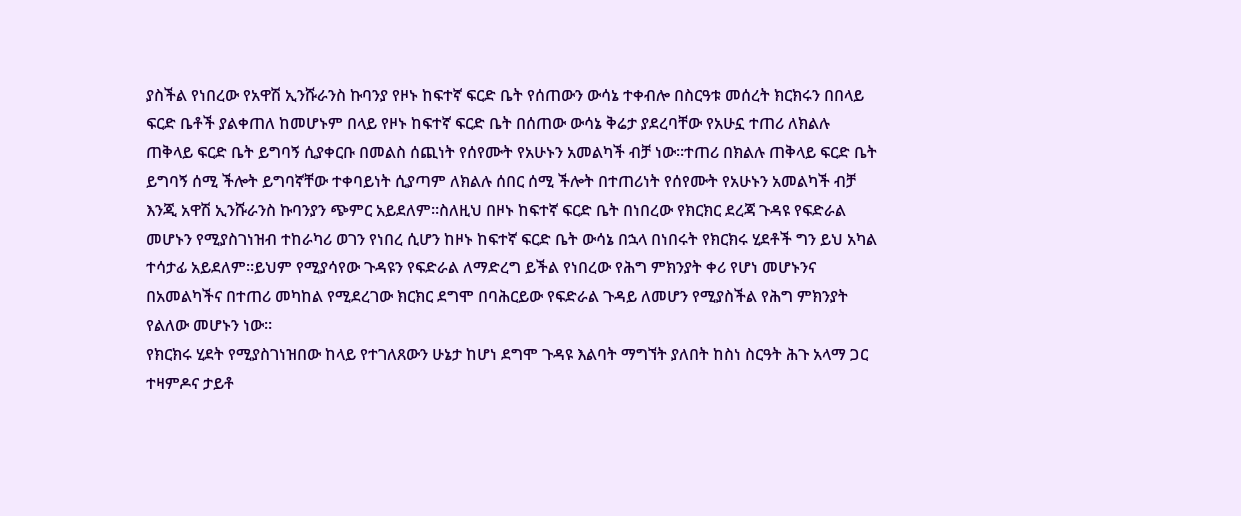ያስችል የነበረው የአዋሽ ኢንሹራንስ ኩባንያ የዞኑ ከፍተኛ ፍርድ ቤት የሰጠውን ውሳኔ ተቀብሎ በስርዓቱ መሰረት ክርክሩን በበላይ ፍርድ ቤቶች ያልቀጠለ ከመሆኑም በላይ የዞኑ ከፍተኛ ፍርድ ቤት በሰጠው ውሳኔ ቅሬታ ያደረባቸው የአሁኗ ተጠሪ ለክልሉ ጠቅላይ ፍርድ ቤት ይግባኝ ሲያቀርቡ በመልስ ሰጪነት የሰየሙት የአሁኑን አመልካች ብቻ ነው።ተጠሪ በክልሉ ጠቅላይ ፍርድ ቤት ይግባኝ ሰሚ ችሎት ይግባኛቸው ተቀባይነት ሲያጣም ለክልሉ ሰበር ሰሚ ችሎት በተጠሪነት የሰየሙት የአሁኑን አመልካች ብቻ እንጂ አዋሽ ኢንሹራንስ ኩባንያን ጭምር አይደለም።ስለዚህ በዞኑ ከፍተኛ ፍርድ ቤት በነበረው የክርክር ደረጃ ጉዳዩ የፍድራል መሆኑን የሚያስገነዝብ ተከራካሪ ወገን የነበረ ሲሆን ከዞኑ ከፍተኛ ፍርድ ቤት ውሳኔ በኋላ በነበሩት የክርክሩ ሂደቶች ግን ይህ አካል ተሳታፊ አይደለም።ይህም የሚያሳየው ጉዳዩን የፍድራል ለማድረግ ይችል የነበረው የሕግ ምክንያት ቀሪ የሆነ መሆኑንና በአመልካችና በተጠሪ መካከል የሚደረገው ክርክር ደግሞ በባሕርይው የፍድራል ጉዳይ ለመሆን የሚያስችል የሕግ ምክንያት የልለው መሆኑን ነው።
የክርክሩ ሂደት የሚያስገነዝበው ከላይ የተገለጸውን ሁኔታ ከሆነ ደግሞ ጉዳዩ እልባት ማግኘት ያለበት ከስነ ስርዓት ሕጉ አላማ ጋር ተዛምዶና ታይቶ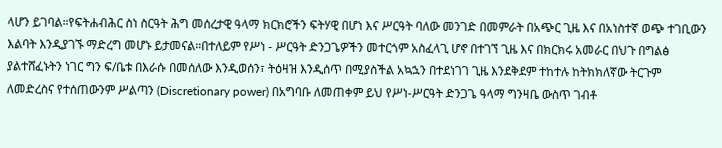ላሆን ይገባል።የፍትሐብሕር ስነ ስርዓት ሕግ መሰረታዊ ዓላማ ክርክሮችን ፍትሃዊ በሆነ እና ሥርዓት ባለው መንገድ በመምራት በአጭር ጊዜ እና በአነስተኛ ወጭ ተገቢውን እልባት እንዲያገኙ ማድረግ መሆኑ ይታመናል።በተለይም የሥነ - ሥርዓት ድንጋጌዎችን መተርጎም አስፈላጊ ሆኖ በተገኘ ጊዜ እና በክርክሩ አመራር በህጉ በግልፅ ያልተሸፈኑትን ነገር ግን ፍ/ቤቱ በእራሱ በመሰለው እንዲወሰን፣ ትዕዛዝ እንዲሰጥ በሚያስችል አኳኋን በተደነገገ ጊዜ እንደቅደም ተከተሉ ከትክክለኛው ትርጉም ለመድረስና የተሰጠውንም ሥልጣን (Discretionary power) በአግባቡ ለመጠቀም ይህ የሥነ-ሥርዓት ድንጋጌ ዓላማ ግንዛቤ ውስጥ ገብቶ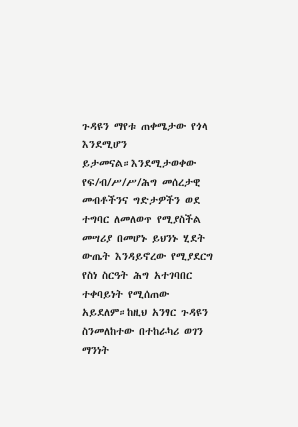ጉዳዩን ማየቱ ጠቀሜታው የጎላ እንደሚሆን ይታመናል።እንደሚታወቀው የፍ/ብ/ሥ/ሥ/ሕግ መሰረታዊ መብቶችንና ግድታዎችን ወደ ተግባር ለመለወጥ የሚያስችል መሣሪያ በመሆኑ ይህንኑ ሂደት ውጤት እንዳይኖረው የሚያደርግ የስነ ስርዓት ሕግ አተገባበር ተቀባይነት የሚሰጠው አይደለም።ከዚህ አንፃር ጉዳዩን ስንመለከተው በተከራካሪ ወገን ማንነት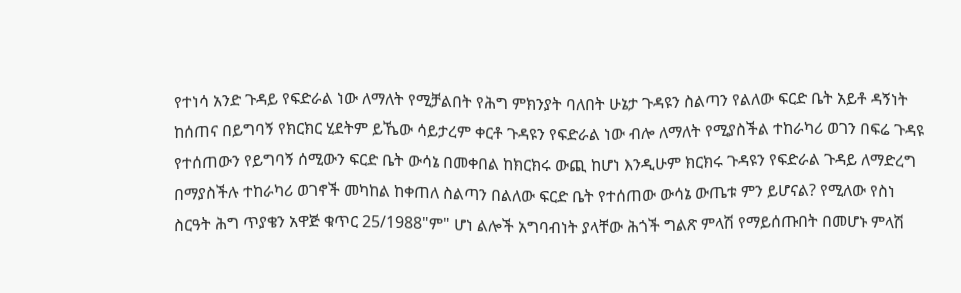የተነሳ አንድ ጉዳይ የፍድራል ነው ለማለት የሚቻልበት የሕግ ምክንያት ባለበት ሁኔታ ጉዳዩን ስልጣን የልለው ፍርድ ቤት አይቶ ዳኝነት ከሰጠና በይግባኝ የክርክር ሂደትም ይኼው ሳይታረም ቀርቶ ጉዳዩን የፍድራል ነው ብሎ ለማለት የሚያስችል ተከራካሪ ወገን በፍሬ ጉዳዩ የተሰጠውን የይግባኝ ሰሚውን ፍርድ ቤት ውሳኔ በመቀበል ከክርክሩ ውጪ ከሆነ እንዲሁም ክርክሩ ጉዳዩን የፍድራል ጉዳይ ለማድረግ በማያስችሉ ተከራካሪ ወገኖች መካከል ከቀጠለ ስልጣን በልለው ፍርድ ቤት የተሰጠው ውሳኔ ውጤቱ ምን ይሆናል? የሚለው የስነ ስርዓት ሕግ ጥያቄን አዋጅ ቁጥር 25/1988"ም" ሆነ ልሎች አግባብነት ያላቸው ሕጎች ግልጽ ምላሽ የማይሰጡበት በመሆኑ ምላሽ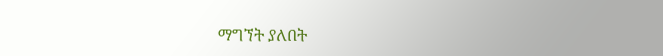ማግኘት ያለበት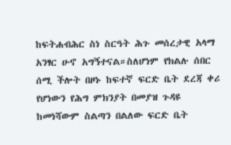ከፍትሐብሕር ስነ ስርዓት ሕጉ መሰረታዊ አላማ አንፃር ሁኖ አግኝተናል።ስለሆነም የክልሉ ሰበር ሰሚ ችሎት በዞኑ ከፍተኛ ፍርድ ቤት ደረጃ ቀሪ የሆነውን የሕግ ምክንያት በመያዝ ጉዳዩ ከመነሻውም ስልጣን በልለው ፍርድ ቤት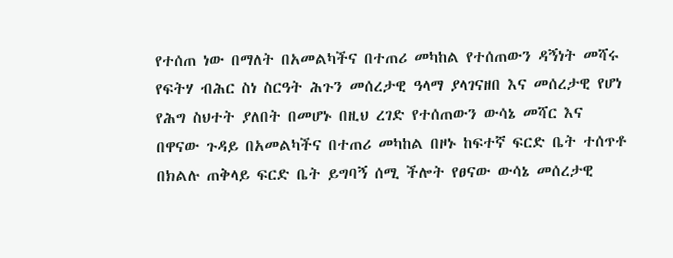የተሰጠ ነው በማለት በአመልካችና በተጠሪ መካከል የተሰጠውን ዳኝነት መሻሩ የፍትሃ ብሕር ስነ ስርዓት ሕጉን መሰረታዊ ዓላማ ያላገናዘበ እና መሰረታዊ የሆነ የሕግ ስህተት ያለበት በመሆኑ በዚህ ረገድ የተሰጠውን ውሳኔ መሻር እና በዋናው ጉዳይ በአመልካችና በተጠሪ መካከል በዞኑ ከፍተኛ ፍርድ ቤት ተሰጥቶ በክልሉ ጠቅላይ ፍርድ ቤት ይግባኝ ሰሚ ችሎት የፀናው ውሳኔ መሰረታዊ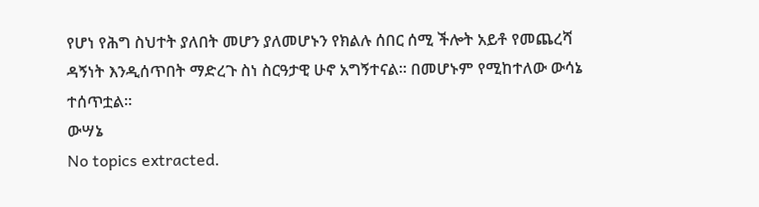የሆነ የሕግ ስህተት ያለበት መሆን ያለመሆኑን የክልሉ ሰበር ሰሚ ችሎት አይቶ የመጨረሻ ዳኝነት እንዲሰጥበት ማድረጉ ስነ ስርዓታዊ ሁኖ አግኝተናል። በመሆኑም የሚከተለው ውሳኔ ተሰጥቷል።
ውሣኔ
No topics extracted.